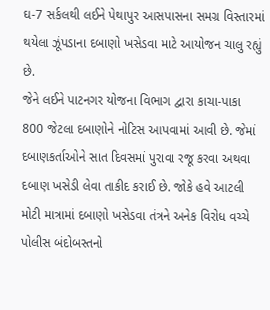ઘ-7 સર્કલથી લઈને પેથાપુર આસપાસના સમગ્ર વિસ્તારમાં થયેલા ઝૂંપડાના દબાણો ખસેડવા માટે આયોજન ચાલુ રહ્યું છે.
જેને લઈને પાટનગર યોજના વિભાગ દ્વારા કાચા-પાકા 800 જેટલા દબાણોને નોટિસ આપવામાં આવી છે. જેમાં દબાણકર્તાઓને સાત દિવસમાં પુરાવા રજૂ કરવા અથવા દબાણ ખસેડી લેવા તાકીદ કરાઈ છે. જોકે હવે આટલી મોટી માત્રામાં દબાણો ખસેડવા તંત્રને અનેક વિરોધ વચ્ચે પોલીસ બંદોબસ્તનો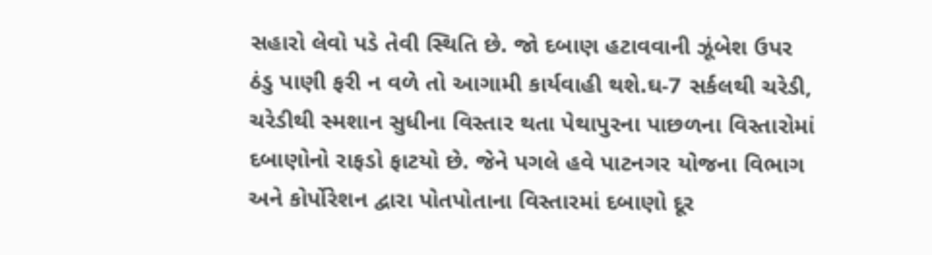સહારો લેવો પડે તેવી સ્થિતિ છે. જો દબાણ હટાવવાની ઝૂંબેશ ઉપર ઠંડુ પાણી ફરી ન વળે તો આગામી કાર્યવાહી થશે.ઘ-7 સર્કલથી ચરેડી, ચરેડીથી સ્મશાન સુધીના વિસ્તાર થતા પેથાપુરના પાછળના વિસ્તારોમાં દબાણોનો રાફડો ફાટયો છે. જેને પગલે હવે પાટનગર યોજના વિભાગ અને કોર્પોરેશન દ્વારા પોતપોતાના વિસ્તારમાં દબાણો દૂર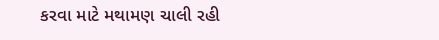કરવા માટે મથામણ ચાલી રહી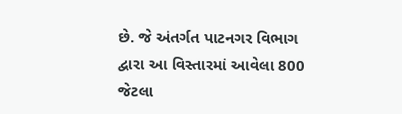છે. જે અંતર્ગત પાટનગર વિભાગ દ્વારા આ વિસ્તારમાં આવેલા 800 જેટલા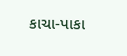કાચા-પાકા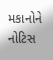મકાનોને નોટિસ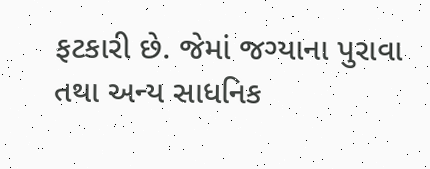ફટકારી છે. જેમાં જગ્યાના પુરાવા તથા અન્ય સાધનિક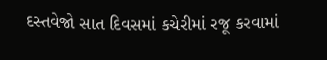દસ્તવેજો સાત દિવસમાં કચેરીમાં રજૂ કરવામાં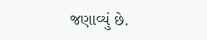જણાવ્યું છે.